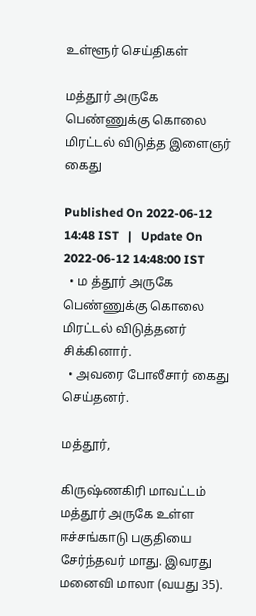உள்ளூர் செய்திகள்

மத்தூர் அருகே பெண்ணுக்கு கொலை மிரட்டல் விடுத்த இளைஞர் கைது

Published On 2022-06-12 14:48 IST   |   Update On 2022-06-12 14:48:00 IST
  • ம த்தூர் அருகே பெண்ணுக்கு கொலை மிரட்டல் விடுத்தனர் சிக்கினார்.
  • அவரை போலீசார் கைது செய்தனர்.

மத்தூர்,

கிருஷ்ணகிரி மாவட்டம் மத்தூர் அருகே உள்ள ஈச்சங்காடு பகுதியை சேர்ந்தவர் மாது. இவரது மனைவி மாலா (வயது 35).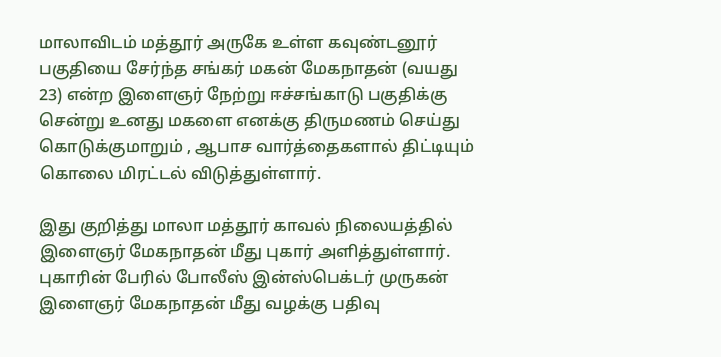மாலாவிடம் மத்தூர் அருகே உள்ள கவுண்டனூர் பகுதியை சேர்ந்த சங்கர் மகன் மேகநாதன் (வயது 23) என்ற இளைஞர் நேற்று ஈச்சங்காடு பகுதிக்கு சென்று உனது மகளை எனக்கு திருமணம் செய்து கொடுக்குமாறும் , ஆபாச வார்த்தைகளால் திட்டியும் கொலை மிரட்டல் விடுத்துள்ளார்.

இது குறித்து மாலா மத்தூர் காவல் நிலையத்தில் இளைஞர் மேகநாதன் மீது புகார் அளித்துள்ளார். புகாரின் பேரில் போலீஸ் இன்ஸ்பெக்டர் முருகன் இளைஞர் மேகநாதன் மீது வழக்கு பதிவு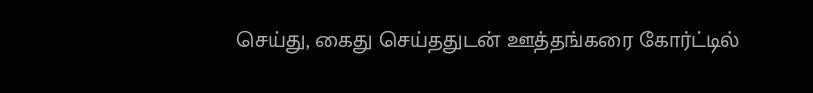செய்து, கைது செய்ததுடன் ஊத்தங்கரை கோர்ட்டில்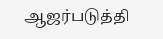ஆஜர்படுத்தி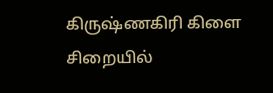கிருஷ்ணகிரி கிளை சிறையில்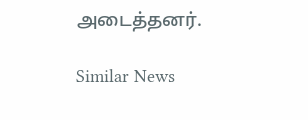அடைத்தனர்.

Similar News